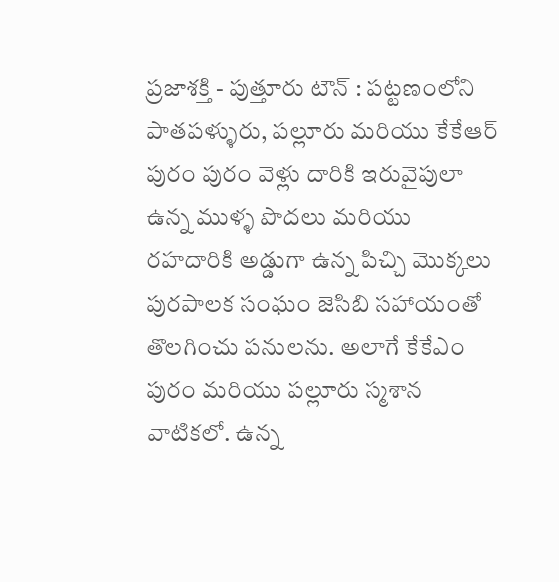ప్రజాశక్తి - పుత్తూరు టౌన్ : పట్టణంలోని పాతపళ్ళురు, పల్లూరు మరియు కేకేఆర్ పురం పురం వెళ్లు దారికి ఇరువైపులా ఉన్న ముళ్ళ పొదలు మరియు రహదారికి అడ్డుగా ఉన్న పిచ్చి మొక్కలు పురపాలక సంఘం జెసిబి సహాయంతో తొలగించు పనులను. అలాగే కేకేఎం పురం మరియు పల్లూరు స్మశాన వాటికలో. ఉన్న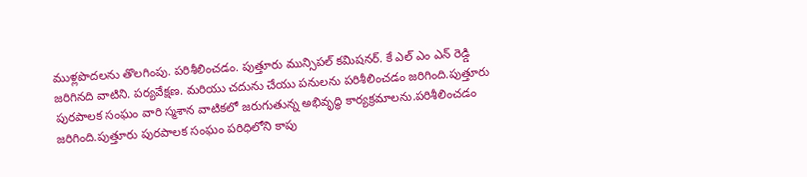ముళ్లపొదలను తొలగింపు. పరిశీలించడం. పుత్తూరు మున్సిపల్ కమిషనర్. కే ఎల్ ఎం ఎన్ రెడ్డి జరిగినది వాటిని. పర్యవేక్షణ. మరియు చదును చేయు పనులను పరిశీలించడం జరిగింది.పుత్తూరు పురపాలక సంఘం వారి స్మశాన వాటికలో జరుగుతున్న అభివృద్ధి కార్యక్రమాలను.పరిశీలించడం జరిగింది.పుత్తూరు పురపాలక సంఘం పరిధిలోని కాపు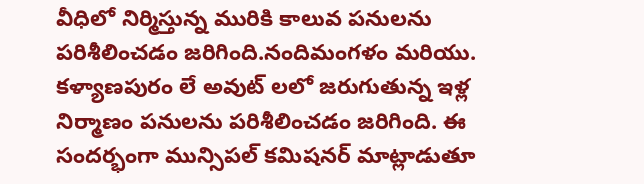వీధిలో నిర్మిస్తున్న మురికి కాలువ పనులను పరిశీలించడం జరిగింది.నందిమంగళం మరియు. కళ్యాణపురం లే అవుట్ లలో జరుగుతున్న ఇళ్ల నిర్మాణం పనులను పరిశీలించడం జరిగింది. ఈ సందర్భంగా మున్సిపల్ కమిషనర్ మాట్లాడుతూ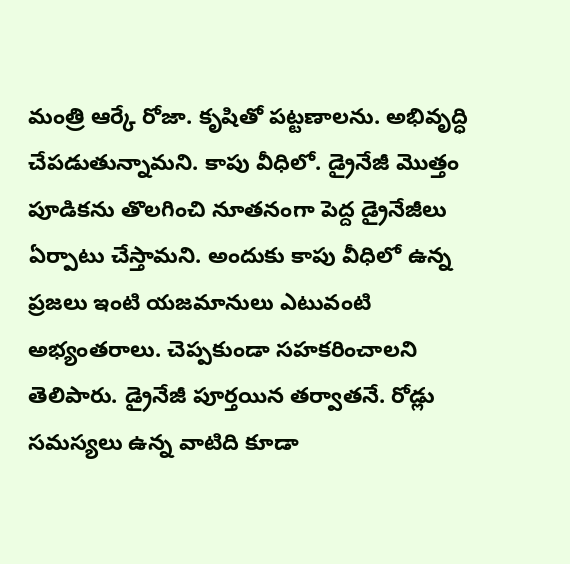మంత్రి ఆర్కే రోజా. కృషితో పట్టణాలను. అభివృద్ధి చేపడుతున్నామని. కాపు వీధిలో. డ్రైనేజీ మొత్తం పూడికను తొలగించి నూతనంగా పెద్ద డ్రైనేజీలు ఏర్పాటు చేస్తామని. అందుకు కాపు వీధిలో ఉన్న ప్రజలు ఇంటి యజమానులు ఎటువంటి అభ్యంతరాలు. చెప్పకుండా సహకరించాలని తెలిపారు. డ్రైనేజీ పూర్తయిన తర్వాతనే. రోడ్లు సమస్యలు ఉన్న వాటిది కూడా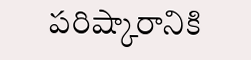పరిష్కారానికి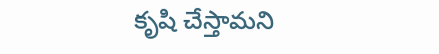కృషి చేస్తామని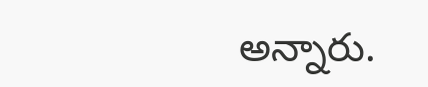అన్నారు.